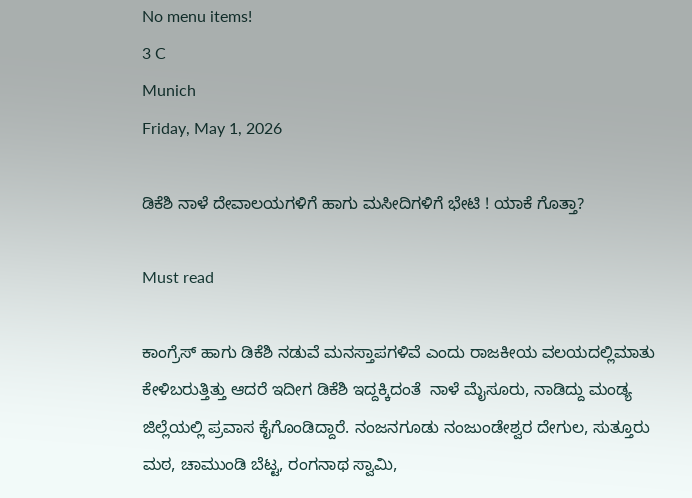No menu items!
3 C
Munich
Friday, May 1, 2026

ಡಿಕೆಶಿ ನಾಳೆ ದೇವಾಲಯಗಳಿಗೆ ಹಾಗು ಮಸೀದಿಗಳಿಗೆ ಭೇಟಿ ! ಯಾಕೆ ಗೊತ್ತಾ?

Must read

ಕಾಂಗ್ರೆಸ್ ಹಾಗು ಡಿಕೆಶಿ ನಡುವೆ ಮನಸ್ತಾಪಗಳಿವೆ ಎಂದು ರಾಜಕೀಯ ವಲಯದಲ್ಲಿ‌ಮಾತು ಕೇಳಿಬರುತ್ತಿತ್ತು ಆದರೆ ಇದೀಗ ಡಿಕೆಶಿ ಇದ್ದಕ್ಕಿದಂತೆ  ನಾಳೆ ಮೈಸೂರು, ನಾಡಿದ್ದು ಮಂಡ್ಯ ಜಿಲ್ಲೆಯಲ್ಲಿ ಪ್ರವಾಸ ಕೈಗೊಂಡಿದ್ದಾರೆ. ನಂಜನಗೂಡು ನಂಜುಂಡೇಶ್ವರ ದೇಗುಲ, ಸುತ್ತೂರು ಮಠ, ಚಾಮುಂಡಿ ಬೆಟ್ಟ, ರಂಗನಾಥ ಸ್ವಾಮಿ,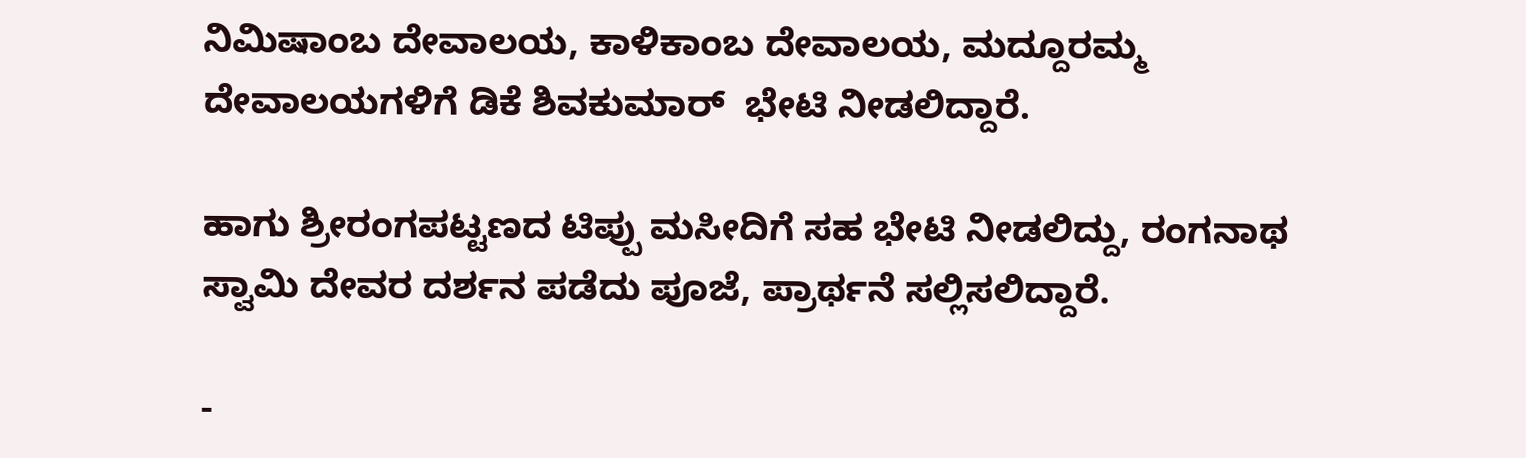ನಿಮಿಷಾಂಬ ದೇವಾಲಯ, ಕಾಳಿಕಾಂಬ ದೇವಾಲಯ, ಮದ್ದೂರಮ್ಮ ದೇವಾಲಯಗಳಿಗೆ ಡಿಕೆ ಶಿವಕುಮಾರ್  ಭೇಟಿ ನೀಡಲಿದ್ದಾರೆ.

ಹಾಗು ಶ್ರೀರಂಗಪಟ್ಟಣದ ಟಿಪ್ಪು ಮಸೀದಿಗೆ ಸಹ ಭೇಟಿ ನೀಡಲಿದ್ದು, ರಂಗನಾಥ ಸ್ವಾಮಿ ದೇವರ ದರ್ಶನ ಪಡೆದು ಪೂಜೆ, ಪ್ರಾರ್ಥನೆ ಸಲ್ಲಿಸಲಿದ್ದಾರೆ.

-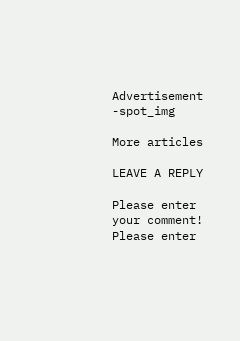Advertisement -spot_img

More articles

LEAVE A REPLY

Please enter your comment!
Please enter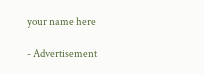your name here

- Advertisement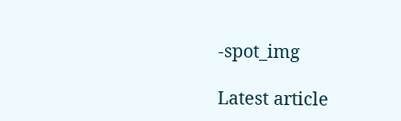-spot_img

Latest article